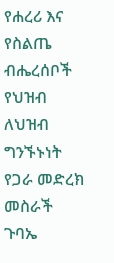የሐረሪ እና የስልጤ ብሔረሰቦች የህዝብ ለህዝብ ግንኙኑነት የጋራ መድረክ መስራች ጉባኤ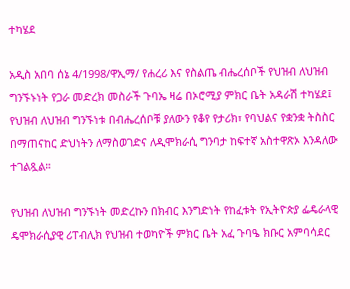ተካሄደ

አዲስ አበባ ሰኔ 4/1998/ዋኢማ/ የሐረሪ እና የስልጤ ብሔረሰቦች የህዝብ ለህዝብ ግንኙኑነት የጋራ መድረክ መስራች ጉባኤ ዛሬ በኦሮሚያ ምክር ቤት አዳራሽ ተካሄደ፤ የህዝብ ለህዝብ ግንኙነቱ በብሔረሰቦቹ ያለውን የቆየ የታሪክ፣ የባህልና የቋንቋ ትስስር በማጠናከር ድህነትን ለማስወገድና ለዲሞክራሲ ግንባታ ከፍተኛ አስተዋጽኦ እንዳለው ተገልጿል።

የህዝብ ለህዝብ ግንኙነት መድረኩን በክብር እንግድነት የከፈቱት የኢትዮጵያ ፌዴራላዊ ዴሞክራሲያዊ ሪፐብሊክ የህዝብ ተወካዮች ምክር ቤት አፈ ጉባዔ ክቡር አምባሳደር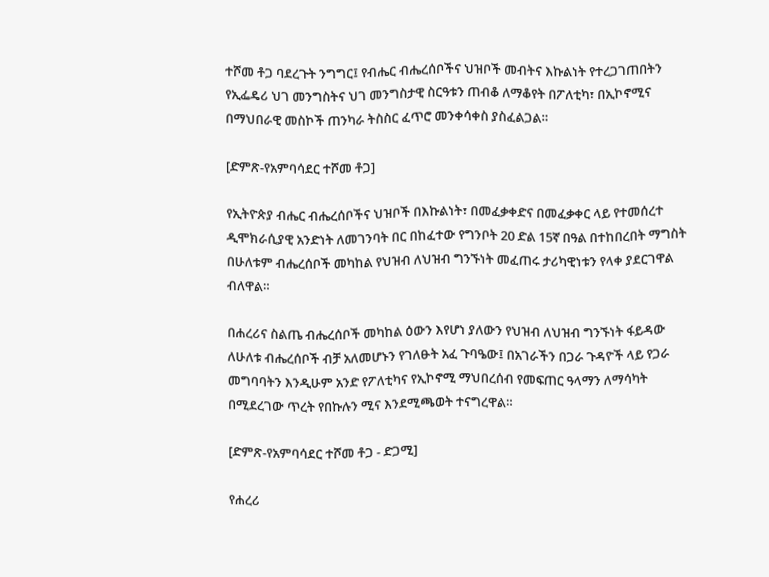ተሾመ ቶጋ ባደረጉት ንግግር፤ የብሔር ብሔረሰቦችና ህዝቦች መብትና እኩልነት የተረጋገጠበትን የኢፌዴሪ ህገ መንግስትና ህገ መንግስታዊ ስርዓቱን ጠብቆ ለማቆየት በፖለቲካ፣ በኢኮኖሚና በማህበራዊ መስኮች ጠንካራ ትስስር ፈጥሮ መንቀሳቀስ ያስፈልጋል።

[ድምጽ-የአምባሳደር ተሾመ ቶጋ]

የኢትዮጵያ ብሔር ብሔረሰቦችና ህዝቦች በእኩልነት፣ በመፈቃቀድና በመፈቃቀር ላይ የተመሰረተ ዲሞክራሲያዊ አንድነት ለመገንባት በር በከፈተው የግንቦት 20 ድል 15ኛ በዓል በተከበረበት ማግስት በሁለቱም ብሔረሰቦች መካከል የህዝብ ለህዝብ ግንኙነት መፈጠሩ ታሪካዊነቱን የላቀ ያደርገዋል ብለዋል።

በሐረሪና ስልጤ ብሔረሰቦች መካከል ዕውን እየሆነ ያለውን የህዝብ ለህዝብ ግንኙነት ፋይዳው ለሁለቱ ብሔረሰቦች ብቻ አለመሆኑን የገለፁት አፈ ጉባዔው፤ በአገራችን በጋራ ጉዳዮች ላይ የጋራ መግባባትን እንዲሁም አንድ የፖለቲካና የኢኮኖሚ ማህበረሰብ የመፍጠር ዓላማን ለማሳካት በሚደረገው ጥረት የበኩሉን ሚና እንደሚጫወት ተናግረዋል።

[ድምጽ-የአምባሳደር ተሾመ ቶጋ - ድጋሚ]

የሐረሪ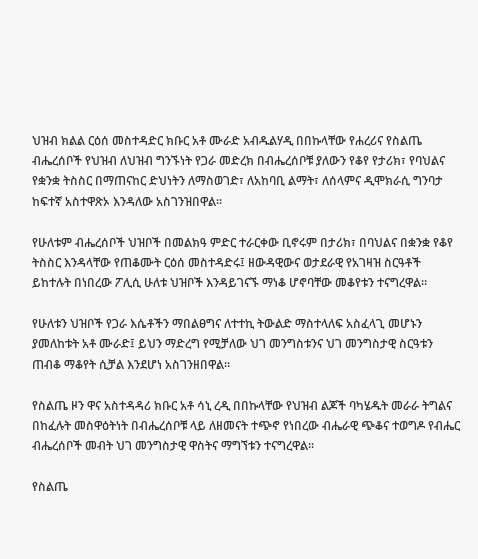ህዝብ ክልል ርዕሰ መስተዳድር ክቡር አቶ ሙራድ አብዱልሃዲ በበኩላቸው የሐረሪና የስልጤ ብሔረሰቦች የህዝብ ለህዝብ ግንኙነት የጋራ መድረክ በብሔረሰቦቹ ያለውን የቆየ የታሪክ፣ የባህልና የቋንቋ ትስስር በማጠናከር ድህነትን ለማስወገድ፣ ለአከባቢ ልማት፣ ለሰላምና ዲሞክራሲ ግንባታ ከፍተኛ አስተዋጽኦ እንዳለው አስገንዝበዋል።

የሁለቱም ብሔረሰቦች ህዝቦች በመልክዓ ምድር ተራርቀው ቢኖሩም በታሪክ፣ በባህልና በቋንቋ የቆየ ትስስር እንዳላቸው የጠቆሙት ርዕሰ መስተዳድሩ፤ ዘውዳዊውና ወታደራዊ የአገዛዝ ስርዓቶች ይከተሉት በነበረው ፖሊሲ ሁለቱ ህዝቦች እንዳይገናኙ ማነቆ ሆኖባቸው መቆየቱን ተናግረዋል።

የሁለቱን ህዝቦች የጋራ እሴቶችን ማበልፀግና ለተተኪ ትውልድ ማስተላለፍ አስፈላጊ መሆኑን ያመለከቱት አቶ ሙራድ፤ ይህን ማድረግ የሚቻለው ህገ መንግስቱንና ህገ መንግስታዊ ስርዓቱን ጠብቆ ማቆየት ሲቻል እንደሆነ አስገንዘበዋል።

የስልጤ ዞን ዋና አስተዳዳሪ ክቡር አቶ ሳኒ ረዲ በበኩላቸው የህዝብ ልጆች ባካሄዱት መራራ ትግልና በከፈሉት መስዋዕትነት በብሔረሰቦቹ ላይ ለዘመናት ተጭኖ የነበረው ብሔራዊ ጭቆና ተወግዶ የብሔር ብሔረሰቦች መብት ህገ መንግስታዊ ዋስትና ማግኘቱን ተናግረዋል።

የስልጤ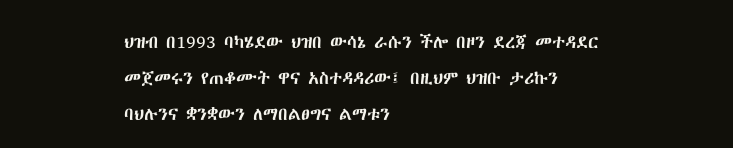ህዝብ በ1993 ባካሄደው ህዝበ ውሳኔ ራሱን ችሎ በዞን ደረጃ መተዳደር መጀመሩን የጠቆሙት ዋና አስተዳዳሪው፤ በዚህም ህዝቡ ታሪኩን ባህሉንና ቋንቋውን ለማበልፀግና ልማቱን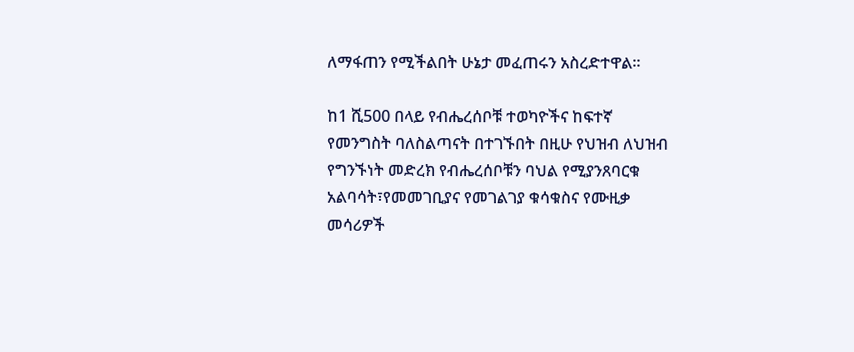ለማፋጠን የሚችልበት ሁኔታ መፈጠሩን አስረድተዋል።

ከ1 ሺ500 በላይ የብሔረሰቦቹ ተወካዮችና ከፍተኛ የመንግስት ባለስልጣናት በተገኙበት በዚሁ የህዝብ ለህዝብ የግንኙነት መድረክ የብሔረሰቦቹን ባህል የሚያንጸባርቁ አልባሳት፣የመመገቢያና የመገልገያ ቁሳቁስና የሙዚቃ መሳሪዎች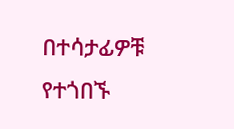በተሳታፊዎቹ የተጎበኙ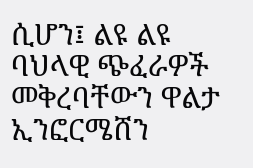ሲሆን፤ ልዩ ልዩ ባህላዊ ጭፈራዎች መቅረባቸውን ዋልታ ኢንፎርሜሸን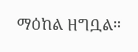ማዕከል ዘግቧል።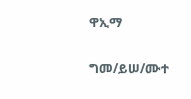ዋኢማ

ግመ/ይሠ/ሙተ